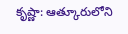కృష్ణా: ఆత్కూరులోని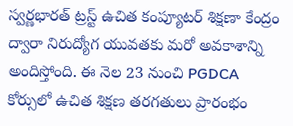స్వర్ణభారత్ ట్రస్ట్ ఉచిత కంప్యూటర్ శిక్షణా కేంద్రం ద్వారా నిరుద్యోగ యువతకు మరో అవకాశాన్ని అందిస్తోంది. ఈ నెల 23 నుంచి PGDCA కోర్సులో ఉచిత శిక్షణ తరగతులు ప్రారంభం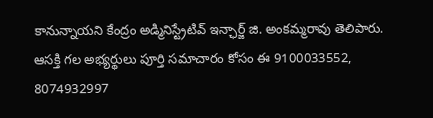కానున్నాయని కేంద్రం అడ్మినిస్ట్రేటివ్ ఇన్ఛార్జ్ జి. అంకమ్మరావు తెలిపారు. ఆసక్తి గల అభ్యర్థులు పూర్తి సమాచారం కోసం ఈ 9100033552, 8074932997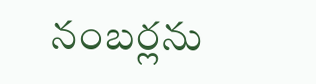నంబర్లను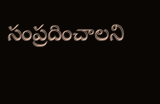సంప్రదించాలని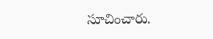సూచించారు.